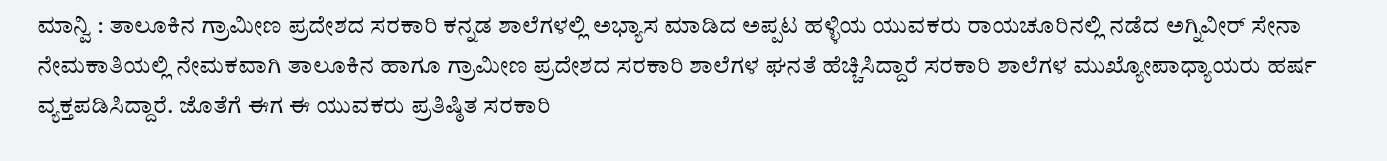ಮಾನ್ವಿ : ತಾಲೂಕಿನ ಗ್ರಾಮೀಣ ಪ್ರದೇಶದ ಸರಕಾರಿ ಕನ್ನಡ ಶಾಲೆಗಳಲ್ಲಿ ಅಭ್ಯಾಸ ಮಾಡಿದ ಅಪ್ಪಟ ಹಳ್ಳಿಯ ಯುವಕರು ರಾಯಚೂರಿನಲ್ಲಿ ನಡೆದ ಅಗ್ನಿವೀರ್ ಸೇನಾ ನೇಮಕಾತಿಯಲ್ಲಿ ನೇಮಕವಾಗಿ ತಾಲೂಕಿನ ಹಾಗೂ ಗ್ರಾಮೀಣ ಪ್ರದೇಶದ ಸರಕಾರಿ ಶಾಲೆಗಳ ಘನತೆ ಹೆಚ್ಚಿಸಿದ್ದಾರೆ ಸರಕಾರಿ ಶಾಲೆಗಳ ಮುಖ್ಯೋಪಾಧ್ಯಾಯರು ಹರ್ಷ ವ್ಯಕ್ತಪಡಿಸಿದ್ದಾರೆ. ಜೊತೆಗೆ ಈಗ ಈ ಯುವಕರು ಪ್ರತಿಷ್ಠಿತ ಸರಕಾರಿ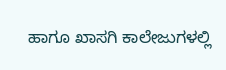ಹಾಗೂ ಖಾಸಗಿ ಕಾಲೇಜುಗಳಲ್ಲಿ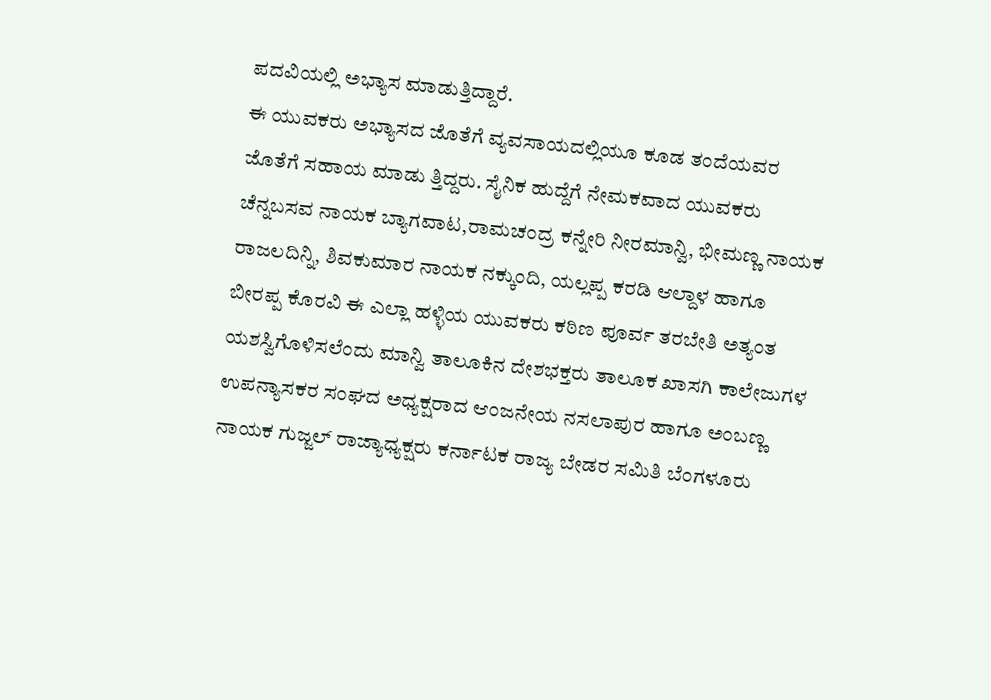ಪದವಿಯಲ್ಲಿ ಅಭ್ಯಾಸ ಮಾಡುತ್ತಿದ್ದಾರೆ.
ಈ ಯುವಕರು ಅಭ್ಯಾಸದ ಜೊತೆಗೆ ವ್ಯವಸಾಯದಲ್ಲಿಯೂ ಕೂಡ ತಂದೆಯವರ ಜೊತೆಗೆ ಸಹಾಯ ಮಾಡು ತ್ತಿದ್ದರು. ಸೈನಿಕ ಹುದ್ದೆಗೆ ನೇಮಕವಾದ ಯುವಕರು ಚೆನ್ನಬಸವ ನಾಯಕ ಬ್ಯಾಗವಾಟ,ರಾಮಚಂದ್ರ ಕನ್ನೇರಿ ನೀರಮಾನ್ವಿ, ಭೀಮಣ್ಣ ನಾಯಕ ರಾಜಲದಿನ್ನಿ, ಶಿವಕುಮಾರ ನಾಯಕ ನಕ್ಕುಂದಿ, ಯಲ್ಲಪ್ಪ ಕರಡಿ ಆಲ್ದಾಳ ಹಾಗೂ ಬೀರಪ್ಪ ಕೊರವಿ ಈ ಎಲ್ಲಾ ಹಳ್ಳಿಯ ಯುವಕರು ಕಠಿಣ ಪೂರ್ವ ತರಬೇತಿ ಅತ್ಯಂತ ಯಶಸ್ವಿಗೊಳಿಸಲೆಂದು ಮಾನ್ವಿ ತಾಲೂಕಿನ ದೇಶಭಕ್ತರು ತಾಲೂಕ ಖಾಸಗಿ ಕಾಲೇಜುಗಳ ಉಪನ್ಯಾಸಕರ ಸಂಘದ ಅಧ್ಯಕ್ಷರಾದ ಆಂಜನೇಯ ನಸಲಾಪುರ ಹಾಗೂ ಅಂಬಣ್ಣ ನಾಯಕ ಗುಜ್ಜಲ್ ರಾಜ್ಯಾಧ್ಯಕ್ಷರು ಕರ್ನಾಟಕ ರಾಜ್ಯ ಬೇಡರ ಸಮಿತಿ ಬೆಂಗಳೂರು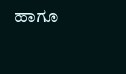ಹಾಗೂ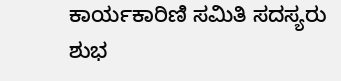ಕಾರ್ಯಕಾರಿಣಿ ಸಮಿತಿ ಸದಸ್ಯರು ಶುಭ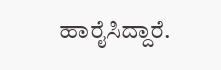ಹಾರೈಸಿದ್ದಾರೆ.